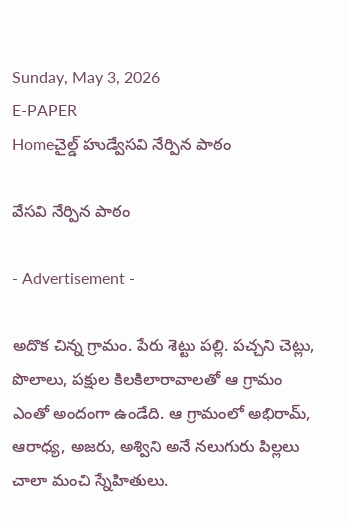Sunday, May 3, 2026
E-PAPER
Homeచైల్డ్ హుడ్వేసవి నేర్పిన పాఠం

వేసవి నేర్పిన పాఠం

- Advertisement -

అదొక చిన్న గ్రామం. పేరు శెట్టు పల్లి. పచ్చని చెట్లు, పొలాలు, పక్షుల కిలకిలారావాలతో ఆ గ్రామం ఎంతో అందంగా ఉండేది. ఆ గ్రామంలో అభిరామ్‌, ఆరాధ్య, అజరు, అశ్విని అనే నలుగురు పిల్లలు చాలా మంచి స్నేహితులు.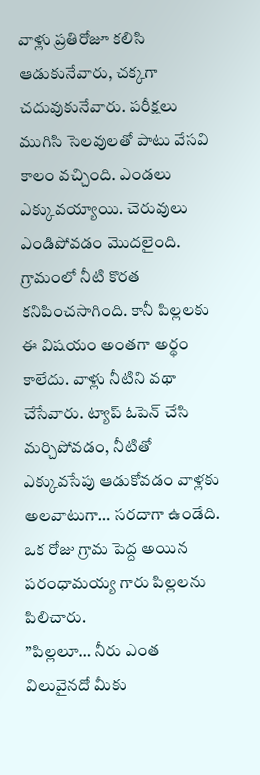వాళ్లు ప్రతిరోజూ కలిసి ఆడుకునేవారు, చక్కగా చదువుకునేవారు. పరీక్షలు ముగిసి సెలవులతో పాటు వేసవి కాలం వచ్చింది. ఎండలు ఎక్కువయ్యాయి. చెరువులు ఎండిపోవడం మొదలైంది. గ్రామంలో నీటి కొరత కనిపించసాగింది. కానీ పిల్లలకు ఈ విషయం అంతగా అర్థం కాలేదు. వాళ్లు నీటిని వథా చేసేవారు. ట్యాప్‌ ఓపెన్‌ చేసి మర్చిపోవడం, నీటితో ఎక్కువసేపు ఆడుకోవడం వాళ్లకు అలవాటుగా… సరదాగా ఉండేది.
ఒక రోజు గ్రామ పెద్ద అయిన పరంధామయ్య గారు పిల్లలను పిలిచారు.
”పిల్లలూ… నీరు ఎంత విలువైనదో మీకు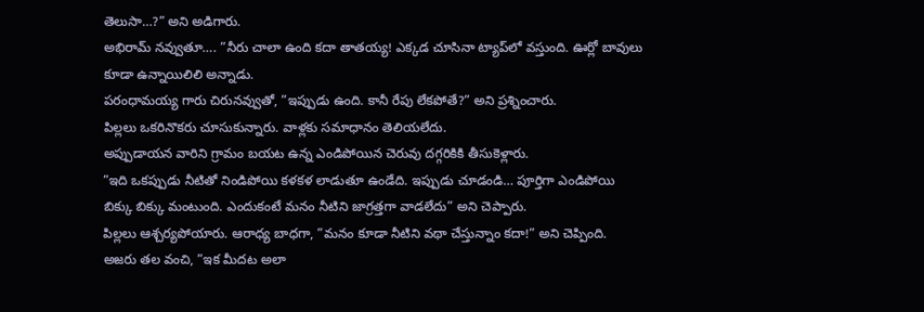తెలుసా…?” అని అడిగారు.
అభిరామ్‌ నవ్వుతూ…. ”నీరు చాలా ఉంది కదా తాతయ్య! ఎక్కడ చూసినా ట్యాప్‌లో వస్తుంది. ఊర్లో బావులు కూడా ఉన్నాయిలిలి అన్నాడు.
పరంధామయ్య గారు చిరునవ్వుతో, ”ఇప్పుడు ఉంది. కానీ రేపు లేకపోతే?” అని ప్రశ్నించారు.
పిల్లలు ఒకరినొకరు చూసుకున్నారు. వాళ్లకు సమాధానం తెలియలేదు.
అప్పుడాయన వారిని గ్రామం బయట ఉన్న ఎండిపోయిన చెరువు దగ్గరికికి తీసుకెళ్లారు.
”ఇది ఒకప్పుడు నీటితో నిండిపోయి కళకళ లాడుతూ ఉండేది. ఇప్పుడు చూడండి… పూర్తిగా ఎండిపోయి బిక్కు బిక్కు మంటుంది. ఎందుకంటే మనం నీటిని జాగ్రత్తగా వాడలేదు” అని చెప్పారు.
పిల్లలు ఆశ్చర్యపోయారు. ఆరాధ్య బాధగా, ”మనం కూడా నీటిని వథా చేస్తున్నాం కదా!” అని చెప్పింది.
అజరు తల వంచి, ”ఇక మీదట అలా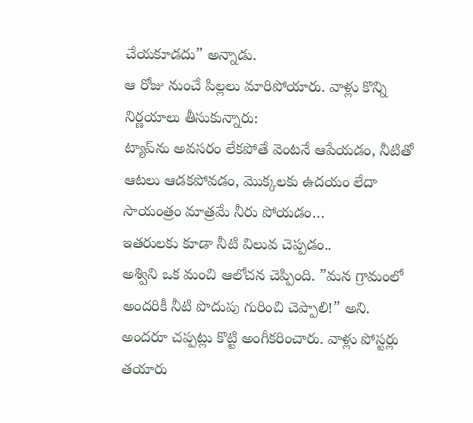చేయకూడదు” అన్నాడు.
ఆ రోజు నుంచే పిల్లలు మారిపోయారు. వాళ్లు కొన్ని నిర్ణయాలు తీసుకున్నారు:
ట్యాప్‌ను అవసరం లేకపోతే వెంటనే ఆపేయడం, నీటితో ఆటలు ఆడకపోవడం, మొక్కలకు ఉదయం లేదా సాయంత్రం మాత్రమే నీరు పోయడం…
ఇతరులకు కూడా నీటి విలువ చెప్పడం..
అశ్విని ఒక మంచి ఆలోచన చెప్పింది. ”మన గ్రామంలో అందరికీ నీటి పొదుపు గురించి చెప్పాలి!” అని.
అందరూ చప్పట్లు కొట్టి అంగీకరించారు. వాళ్లు పోస్టర్లు తయారు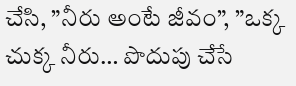చేసి, ”నీరు అంటే జీవం”, ”ఒక్క చుక్క నీరు… పొదుపు చేసే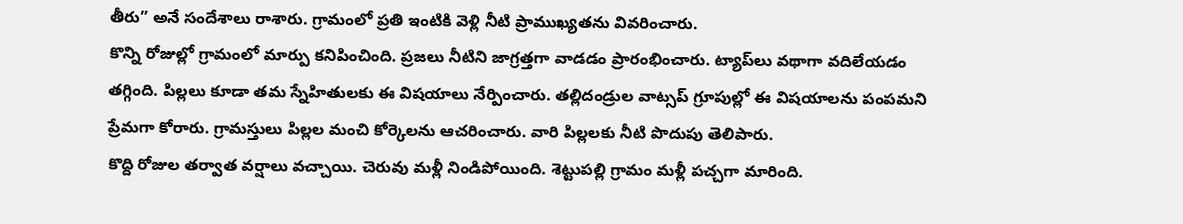తీరు” అనే సందేశాలు రాశారు. గ్రామంలో ప్రతి ఇంటికి వెళ్లి నీటి ప్రాముఖ్యతను వివరించారు.
కొన్ని రోజుల్లో గ్రామంలో మార్పు కనిపించింది. ప్రజలు నీటిని జాగ్రత్తగా వాడడం ప్రారంభించారు. ట్యాప్‌లు వథాగా వదిలేయడం తగ్గింది. పిల్లలు కూడా తమ స్నేహితులకు ఈ విషయాలు నేర్పించారు. తల్లిదండ్రుల వాట్సప్‌ గ్రూపుల్లో ఈ విషయాలను పంపమని ప్రేమగా కోరారు. గ్రామస్తులు పిల్లల మంచి కోర్కెలను ఆచరించారు. వారి పిల్లలకు నీటి పొదుపు తెలిపారు.
కొద్ది రోజుల తర్వాత వర్షాలు వచ్చాయి. చెరువు మళ్లీ నిండిపోయింది. శెట్టుపల్లి గ్రామం మళ్లీ పచ్చగా మారింది.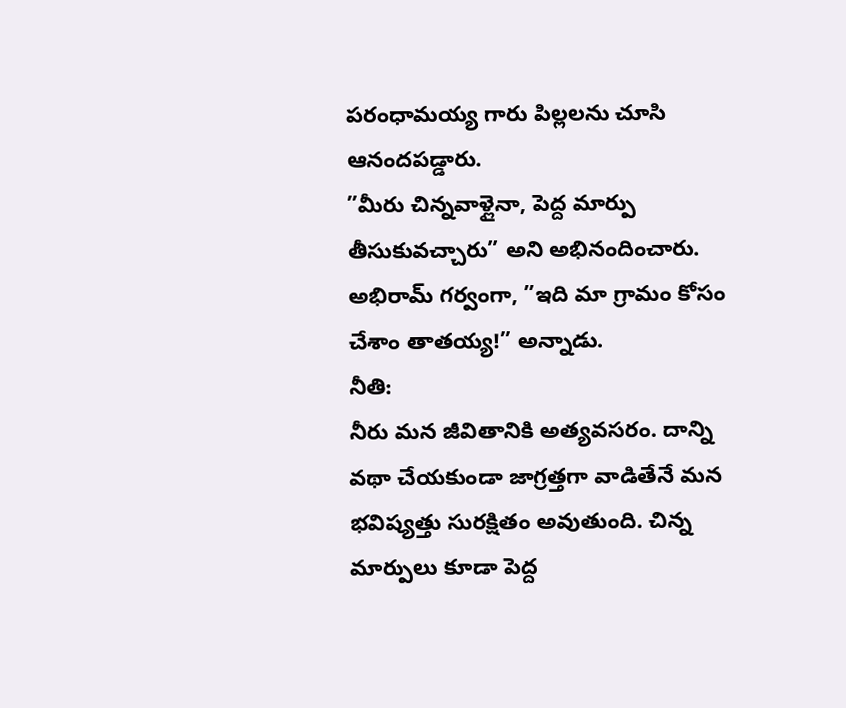పరంధామయ్య గారు పిల్లలను చూసి ఆనందపడ్డారు.
”మీరు చిన్నవాళ్లైనా, పెద్ద మార్పు తీసుకువచ్చారు” అని అభినందించారు.
అభిరామ్‌ గర్వంగా, ”ఇది మా గ్రామం కోసం చేశాం తాతయ్య!” అన్నాడు.
నీతి:
నీరు మన జీవితానికి అత్యవసరం. దాన్ని వథా చేయకుండా జాగ్రత్తగా వాడితేనే మన భవిష్యత్తు సురక్షితం అవుతుంది. చిన్న మార్పులు కూడా పెద్ద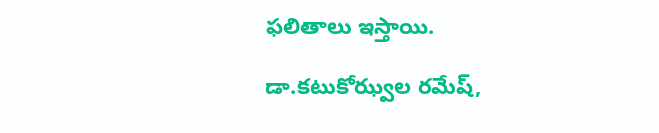ఫలితాలు ఇస్తాయి.

డా.కటుకోఝ్వల రమేష్‌,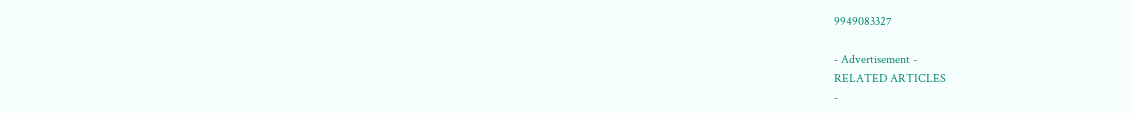9949083327

- Advertisement -
RELATED ARTICLES
-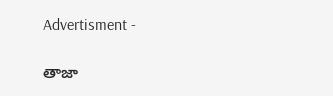Advertisment -

తాజా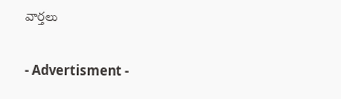వార్తలు

- Advertisment -